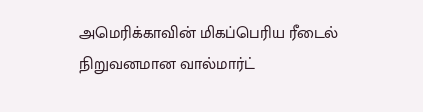அமெரிக்காவின் மிகப்பெரிய ரீடைல் நிறுவனமான வால்மார்ட்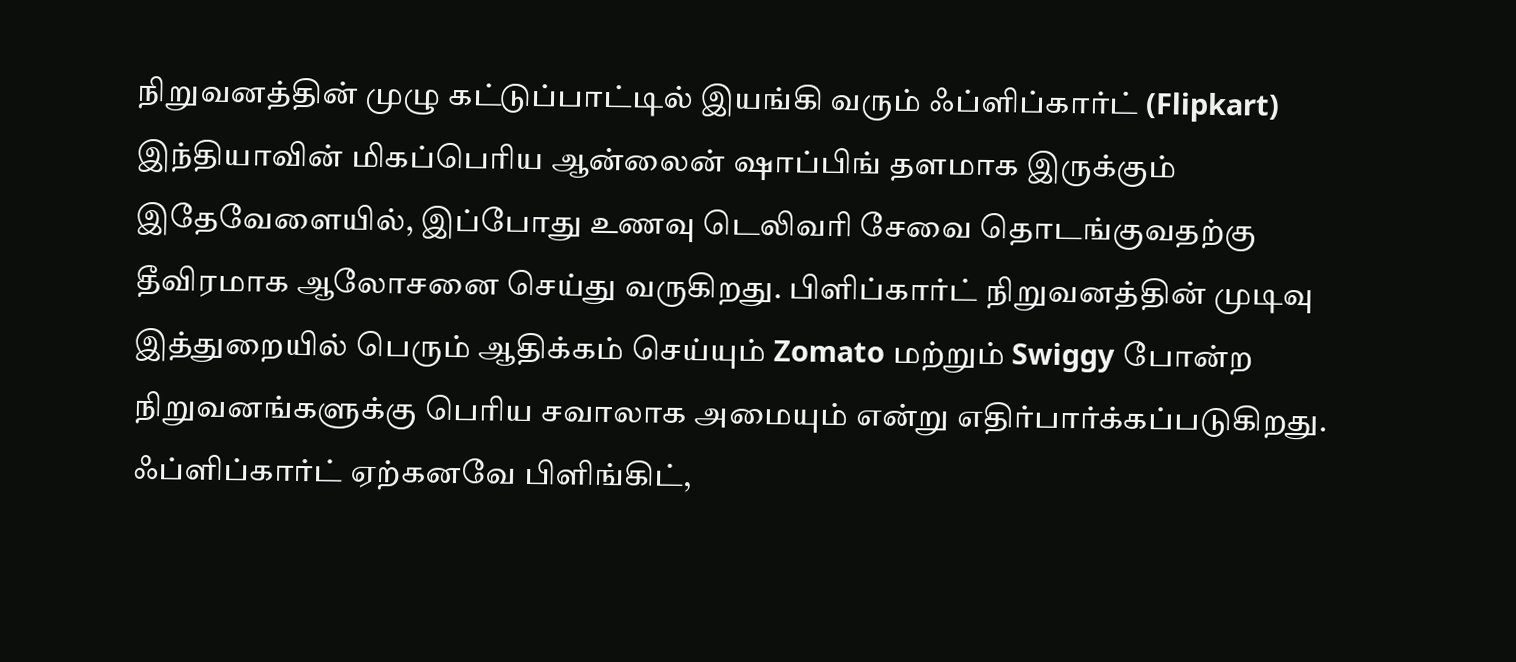நிறுவனத்தின் முழு கட்டுப்பாட்டில் இயங்கி வரும் ஃப்ளிப்கார்ட் (Flipkart) இந்தியாவின் மிகப்பெரிய ஆன்லைன் ஷாப்பிங் தளமாக இருக்கும் இதேவேளையில், இப்போது உணவு டெலிவரி சேவை தொடங்குவதற்கு தீவிரமாக ஆலோசனை செய்து வருகிறது. பிளிப்கார்ட் நிறுவனத்தின் முடிவு இத்துறையில் பெரும் ஆதிக்கம் செய்யும் Zomato மற்றும் Swiggy போன்ற நிறுவனங்களுக்கு பெரிய சவாலாக அமையும் என்று எதிர்பார்க்கப்படுகிறது.
ஃப்ளிப்கார்ட் ஏற்கனவே பிளிங்கிட்,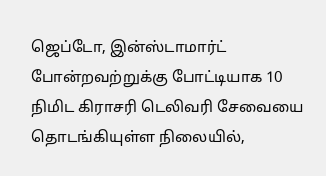ஜெப்டோ, இன்ஸ்டாமார்ட் போன்றவற்றுக்கு போட்டியாக 10 நிமிட கிராசரி டெலிவரி சேவையை தொடங்கியுள்ள நிலையில்,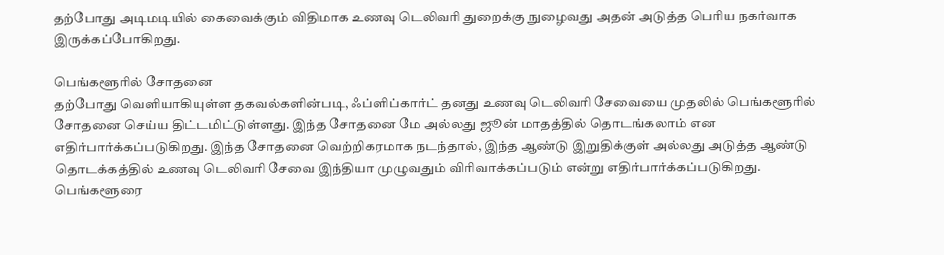தற்போது அடிமடியில் கைவைக்கும் விதிமாக உணவு டெலிவரி துறைக்கு நுழைவது அதன் அடுத்த பெரிய நகர்வாக இருக்கப்போகிறது.

பெங்களூரில் சோதனை
தற்போது வெளியாகியுள்ள தகவல்களின்படி, ஃப்ளிப்கார்ட் தனது உணவு டெலிவரி சேவையை முதலில் பெங்களூரில் சோதனை செய்ய திட்டமிட்டுள்ளது. இந்த சோதனை மே அல்லது ஜூன் மாதத்தில் தொடங்கலாம் என எதிர்பார்க்கப்படுகிறது. இந்த சோதனை வெற்றிகரமாக நடந்தால், இந்த ஆண்டு இறுதிக்குள் அல்லது அடுத்த ஆண்டு தொடக்கத்தில் உணவு டெலிவரி சேவை இந்தியா முழுவதும் விரிவாக்கப்படும் என்று எதிர்பார்க்கப்படுகிறது.
பெங்களூரை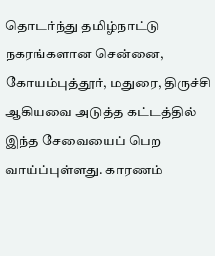தொடர்ந்து தமிழ்நாட்டு நகரங்களான சென்னை, கோயம்புத்தூர், மதுரை, திருச்சி ஆகியவை அடுத்த கட்டத்தில் இந்த சேவையைப் பெற வாய்ப்புள்ளது. காரணம்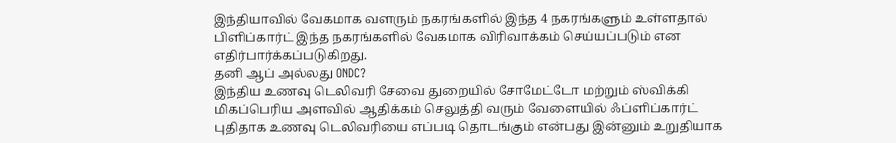இந்தியாவில் வேகமாக வளரும் நகரங்களில் இந்த 4 நகரங்களும் உள்ளதால் பிளிப்கார்ட் இந்த நகரங்களில் வேகமாக விரிவாக்கம் செய்யப்படும் என எதிர்பார்க்கப்படுகிறது.
தனி ஆப் அல்லது ONDC?
இந்திய உணவு டெலிவரி சேவை துறையில் சோமேட்டோ மற்றும் ஸ்விக்கி மிகப்பெரிய அளவில் ஆதிக்கம் செலுத்தி வரும் வேளையில் ஃப்ளிப்கார்ட் புதிதாக உணவு டெலிவரியை எப்படி தொடங்கும் என்பது இன்னும் உறுதியாக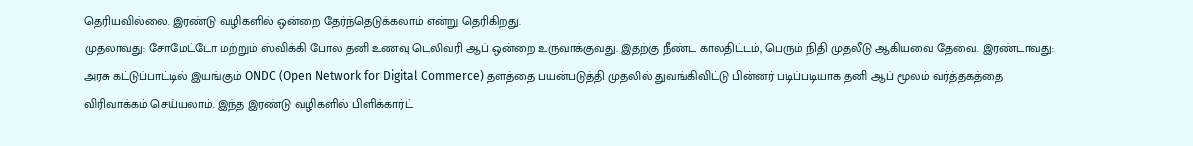தெரியவில்லை. இரண்டு வழிகளில் ஒன்றை தேர்ந்தெடுக்கலாம் என்று தெரிகிறது.
முதலாவது: சோமேட்டோ மற்றும் ஸ்விக்கி போல தனி உணவு டெலிவரி ஆப் ஒன்றை உருவாக்குவது. இதற்கு நீண்ட காலதிட்டம், பெரும் நிதி முதலீடு ஆகியவை தேவை. இரண்டாவது: அரசு கட்டுப்பாட்டில் இயங்கும் ONDC (Open Network for Digital Commerce) தளத்தை பயன்படுத்தி முதலில் துவங்கிவிட்டு பின்னர் படிப்படியாக தனி ஆப் மூலம் வர்த்தகத்தை விரிவாக்கம் செய்யலாம். இந்த இரண்டு வழிகளில் பிளிக்கார்ட்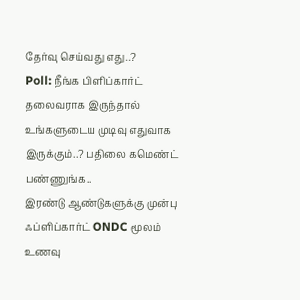தேர்வு செய்வது எது..?
Poll: நீங்க பிளிப்கார்ட் தலைவராக இருந்தால் உங்களுடைய முடிவு எதுவாக இருக்கும்..? பதிலை கமெண்ட் பண்ணுங்க..
இரண்டு ஆண்டுகளுக்கு முன்பு ஃப்ளிப்கார்ட் ONDC மூலம் உணவு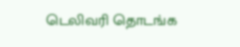டெலிவரி தொடங்க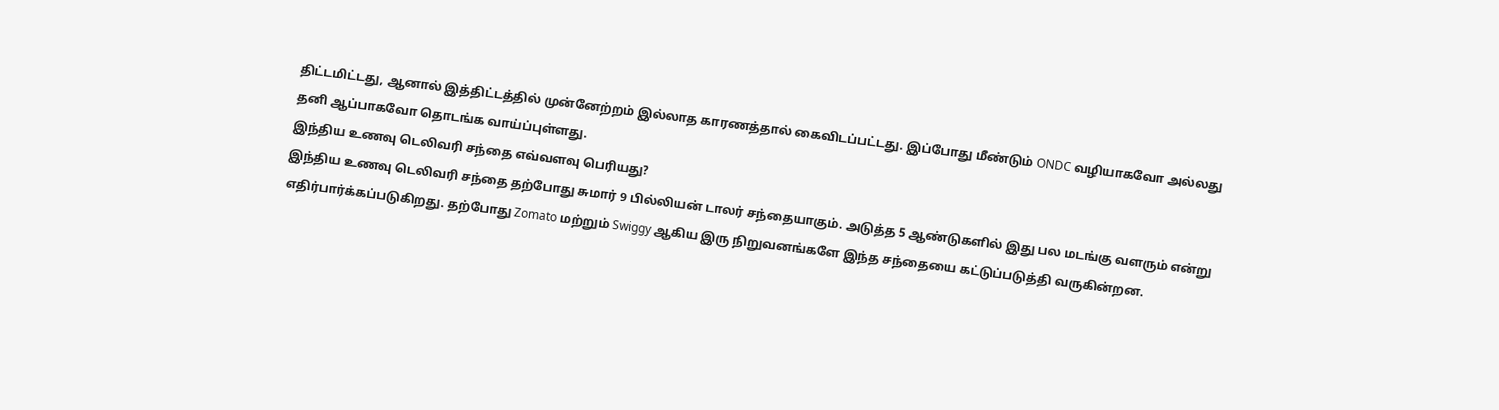திட்டமிட்டது, ஆனால் இத்திட்டத்தில் முன்னேற்றம் இல்லாத காரணத்தால் கைவிடப்பட்டது. இப்போது மீண்டும் ONDC வழியாகவோ அல்லது தனி ஆப்பாகவோ தொடங்க வாய்ப்புள்ளது.
இந்திய உணவு டெலிவரி சந்தை எவ்வளவு பெரியது?
இந்திய உணவு டெலிவரி சந்தை தற்போது சுமார் 9 பில்லியன் டாலர் சந்தையாகும். அடுத்த 5 ஆண்டுகளில் இது பல மடங்கு வளரும் என்று எதிர்பார்க்கப்படுகிறது. தற்போது Zomato மற்றும் Swiggy ஆகிய இரு நிறுவனங்களே இந்த சந்தையை கட்டுப்படுத்தி வருகின்றன.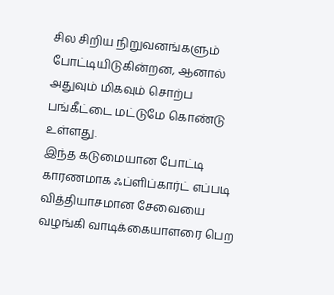சில சிறிய நிறுவனங்களும் போட்டியிடுகின்றன, ஆனால் அதுவும் மிகவும் சொற்ப பங்கீட்டை மட்டுமே கொண்டு உள்ளது.
இந்த கடுமையான போட்டி காரணமாக ஃப்ளிப்கார்ட் எப்படி வித்தியாசமான சேவையை வழங்கி வாடிக்கையாளரை பெற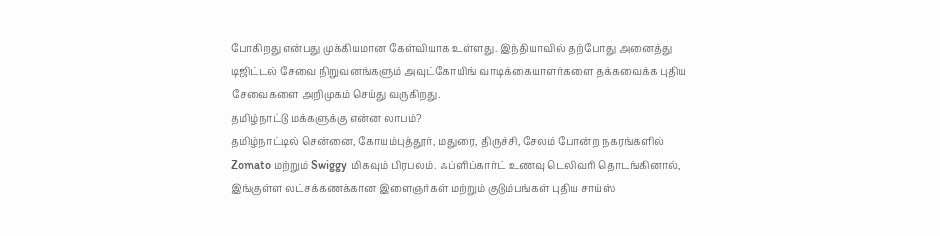போகிறது என்பது முக்கியமான கேள்வியாக உள்ளது. இந்தியாவில் தற்போது அனைத்து டிஜிட்டல் சேவை நிறுவனங்களும் அவுட்கோயிங் வாடிக்கையாளர்களை தக்கவைக்க புதிய சேவைகளை அறிமுகம் செய்து வருகிறது.
தமிழ்நாட்டு மக்களுக்கு என்ன லாபம்?
தமிழ்நாட்டில் சென்னை, கோயம்புத்தூர், மதுரை, திருச்சி, சேலம் போன்ற நகரங்களில் Zomato மற்றும் Swiggy மிகவும் பிரபலம். ஃப்ளிப்கார்ட் உணவு டெலிவரி தொடங்கினால், இங்குள்ள லட்சக்கணக்கான இளைஞர்கள் மற்றும் குடும்பங்கள் புதிய சாய்ஸ்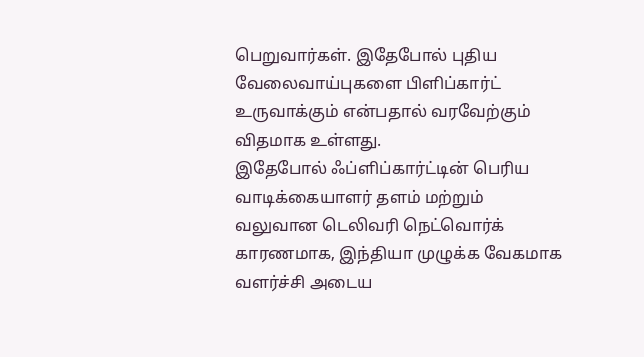பெறுவார்கள். இதேபோல் புதிய வேலைவாய்புகளை பிளிப்கார்ட் உருவாக்கும் என்பதால் வரவேற்கும் விதமாக உள்ளது.
இதேபோல் ஃப்ளிப்கார்ட்டின் பெரிய வாடிக்கையாளர் தளம் மற்றும் வலுவான டெலிவரி நெட்வொர்க் காரணமாக, இந்தியா முழுக்க வேகமாக வளர்ச்சி அடைய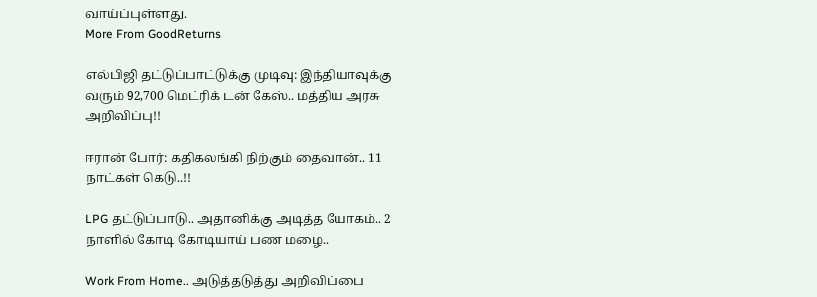வாய்ப்புள்ளது.
More From GoodReturns

எல்பிஜி தட்டுப்பாட்டுக்கு முடிவு: இந்தியாவுக்கு வரும் 92,700 மெட்ரிக் டன் கேஸ்.. மத்திய அரசு அறிவிப்பு!!

ஈரான் போர்: கதிகலங்கி நிற்கும் தைவான்.. 11 நாட்கள் கெடு..!!

LPG தட்டுப்பாடு.. அதானிக்கு அடித்த யோகம்.. 2 நாளில் கோடி கோடியாய் பண மழை..

Work From Home.. அடுத்தடுத்து அறிவிப்பை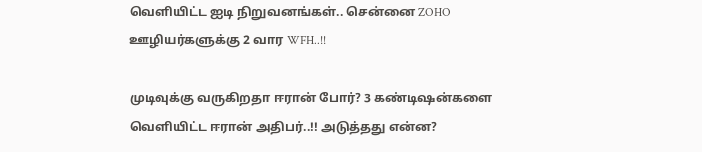வெளியிட்ட ஐடி நிறுவனங்கள்.. சென்னை ZOHO ஊழியர்களுக்கு 2 வார WFH..!!

முடிவுக்கு வருகிறதா ஈரான் போர்? 3 கண்டிஷன்களை வெளியிட்ட ஈரான் அதிபர்..!! அடுத்தது என்ன?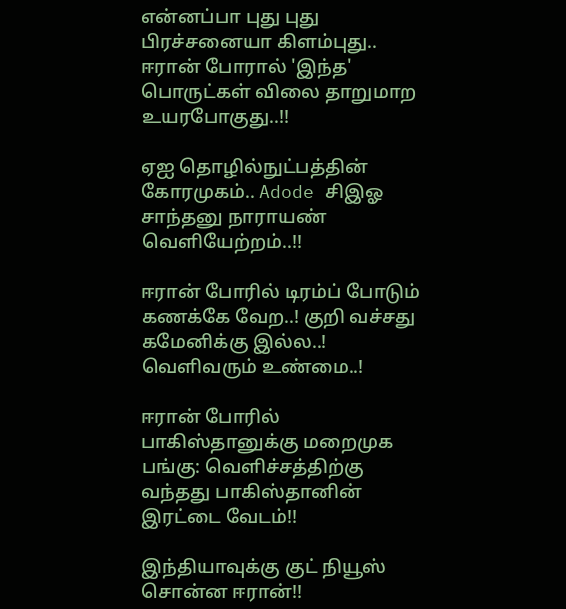என்னப்பா புது புது பிரச்சனையா கிளம்புது.. ஈரான் போரால் 'இந்த' பொருட்கள் விலை தாறுமாற உயரபோகுது..!!

ஏஐ தொழில்நுட்பத்தின் கோரமுகம்.. Adode சிஇஓ சாந்தனு நாராயண் வெளியேற்றம்..!!

ஈரான் போரில் டிரம்ப் போடும் கணக்கே வேற..! குறி வச்சது கமேனிக்கு இல்ல..! வெளிவரும் உண்மை..!

ஈரான் போரில் பாகிஸ்தானுக்கு மறைமுக பங்கு: வெளிச்சத்திற்கு வந்தது பாகிஸ்தானின் இரட்டை வேடம்!!

இந்தியாவுக்கு குட் நியூஸ் சொன்ன ஈரான்!!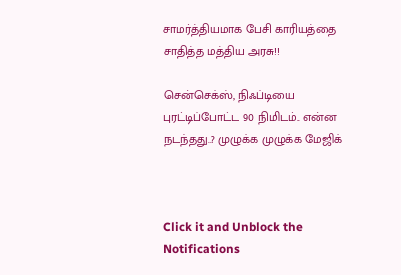சாமர்த்தியமாக பேசி காரியத்தை சாதித்த மத்திய அரசு!!

சென்செக்ஸ், நிஃப்டியை புரட்டிப்போட்ட 90 நிமிடம்.. என்ன நடந்தது..? முழுக்க முழுக்க மேஜிக்



Click it and Unblock the Notifications